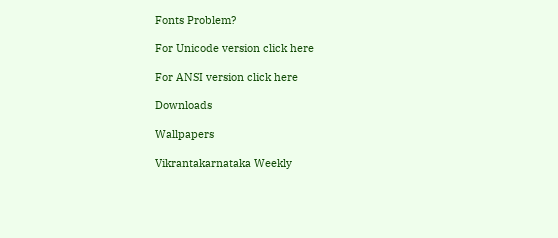Fonts Problem?

For Unicode version click here

For ANSI version click here

Downloads

Wallpapers

Vikrantakarnataka Weekly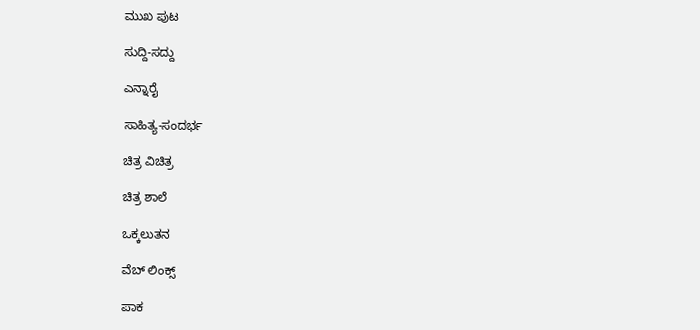ಮುಖ ಪುಟ

ಸುದ್ದಿ-ಸದ್ದು

ಎನ್ನಾರೈ

ಸಾಹಿತ್ಯ-ಸಂದರ್ಭ

ಚಿತ್ರ ವಿಚಿತ್ರ

ಚಿತ್ರ ಶಾಲೆ

ಒಕ್ಕಲುತನ

ವೆಬ್ ಲಿಂಕ್ಸ್

ಪಾಕ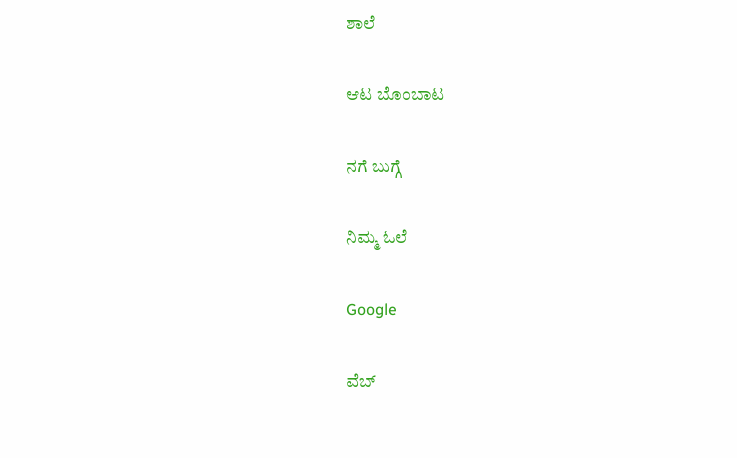ಶಾಲೆ

ಆಟ ಬೊಂಬಾಟ

ನಗೆ ಬುಗ್ಗೆ

ನಿಮ್ಮ ಓಲೆ

Google

ವೆಬ್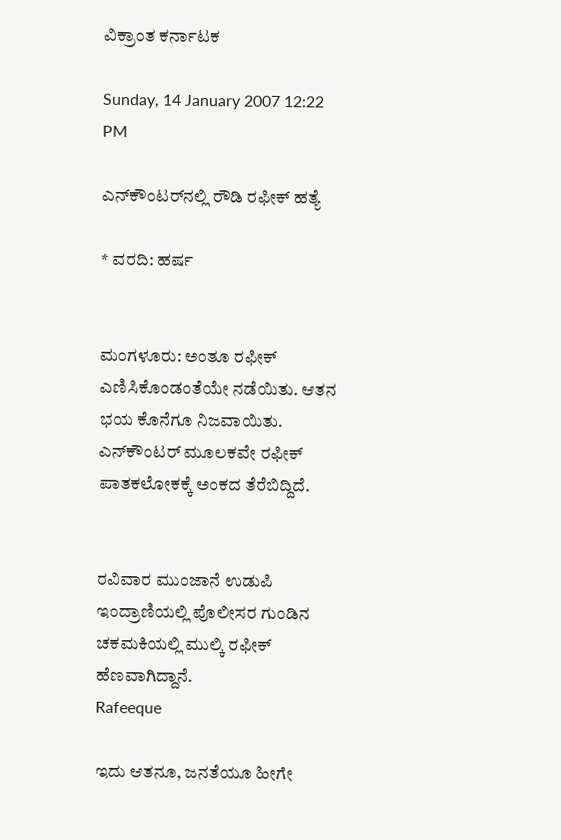ವಿಕ್ರಾಂತ ಕರ್ನಾಟಕ

Sunday, 14 January 2007 12:22 PM

ಎನ್‌ಕೌಂಟರ್‌ನಲ್ಲಿ ರೌಡಿ ರಫೀಕ್ ಹತ್ಯೆ

* ವರದಿ: ಹರ್ಷ


ಮಂಗಳೂರು: ಅಂತೂ ರಫೀಕ್ ಎಣಿಸಿಕೊಂಡಂತೆಯೇ ನಡೆಯಿತು. ಆತನ ಭಯ ಕೊನೆಗೂ ನಿಜವಾಯಿತು. ಎನ್‌ಕೌಂಟರ್ ಮೂಲಕವೇ ರಫೀಕ್ ಪಾತಕಲೋಕಕ್ಕೆ ಅಂಕದ ತೆರೆಬಿದ್ದಿದೆ.


ರವಿವಾರ ಮುಂಜಾನೆ ಉಡುಪಿ ಇಂದ್ರಾಣಿಯಲ್ಲಿ ಪೊಲೀಸರ ಗುಂಡಿನ ಚಕಮಕಿಯಲ್ಲಿ ಮುಲ್ಕಿ ರಫೀಕ್ ಹೆಣವಾಗಿದ್ದಾನೆ.
Rafeeque

ಇದು ಆತನೂ, ಜನತೆಯೂ ಹೀಗೇ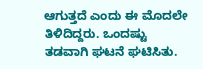ಆಗುತ್ತದೆ ಎಂದು ಈ ಮೊದಲೇ ತಿಳಿದಿದ್ದರು. ಒಂದಷ್ಟು ತಡವಾಗಿ ಘಟನೆ ಘಟಿಸಿತು.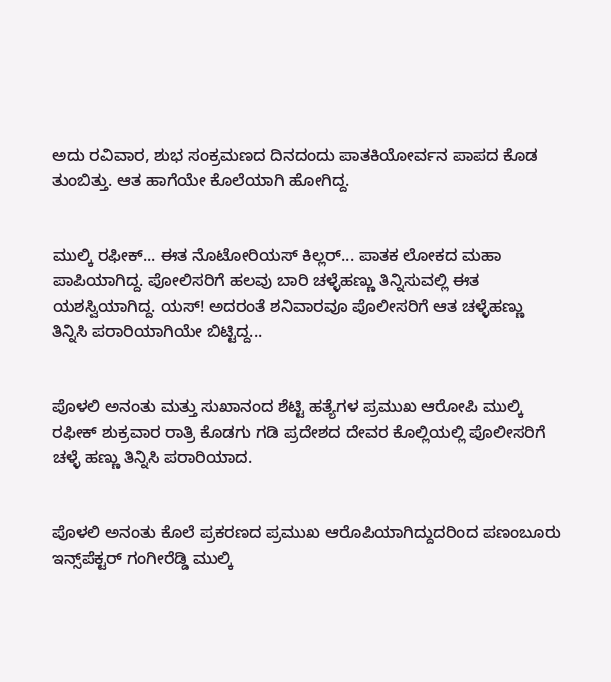ಅದು ರವಿವಾರ, ಶುಭ ಸಂಕ್ರಮಣದ ದಿನದಂದು ಪಾತಕಿಯೋರ್ವನ ಪಾಪದ ಕೊಡ ತುಂಬಿತ್ತು. ಆತ ಹಾಗೆಯೇ ಕೊಲೆಯಾಗಿ ಹೋಗಿದ್ದ.


ಮುಲ್ಕಿ ರಫೀಕ್... ಈತ ನೊಟೋರಿಯಸ್ ಕಿಲ್ಲರ್... ಪಾತಕ ಲೋಕದ ಮಹಾ ಪಾಪಿಯಾಗಿದ್ದ. ಪೋಲಿಸರಿಗೆ ಹಲವು ಬಾರಿ ಚಳ್ಳೆಹಣ್ಣು ತಿನ್ನಿಸುವಲ್ಲಿ ಈತ ಯಶಸ್ವಿಯಾಗಿದ್ದ. ಯಸ್! ಅದರಂತೆ ಶನಿವಾರವೂ ಪೊಲೀಸರಿಗೆ ಆತ ಚಳ್ಳೆಹಣ್ಣು ತಿನ್ನಿಸಿ ಪರಾರಿಯಾಗಿಯೇ ಬಿಟ್ಟಿದ್ದ...


ಪೊಳಲಿ ಅನಂತು ಮತ್ತು ಸುಖಾನಂದ ಶೆಟ್ಟಿ ಹತ್ಯೆಗಳ ಪ್ರಮುಖ ಆರೋಪಿ ಮುಲ್ಕಿ ರಫೀಕ್ ಶುಕ್ರವಾರ ರಾತ್ರಿ ಕೊಡಗು ಗಡಿ ಪ್ರದೇಶದ ದೇವರ ಕೊಲ್ಲಿಯಲ್ಲಿ ಪೊಲೀಸರಿಗೆ ಚಳ್ಳೆ ಹಣ್ಣು ತಿನ್ನಿಸಿ ಪರಾರಿಯಾದ.


ಪೊಳಲಿ ಅನಂತು ಕೊಲೆ ಪ್ರಕರಣದ ಪ್ರಮುಖ ಆರೊಪಿಯಾಗಿದ್ದುದರಿಂದ ಪಣಂಬೂರು ಇನ್ಸ್‌ಪೆಕ್ಟರ್ ಗಂಗೀರೆಡ್ಡಿ ಮುಲ್ಕಿ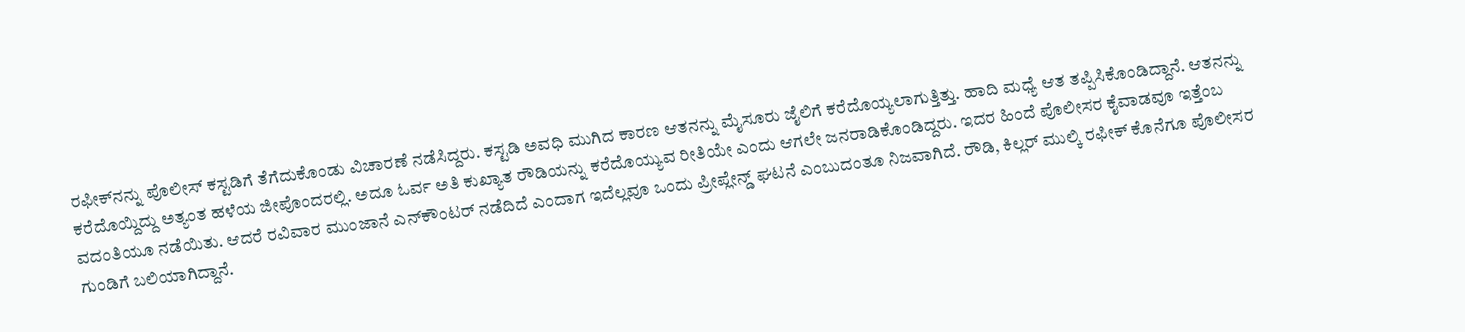ರಫೀಕ್‌ನನ್ನು ಪೊಲೀಸ್ ಕಸ್ಟಡಿಗೆ ತೆಗೆದುಕೊಂಡು ವಿಚಾರಣೆ ನಡೆಸಿದ್ದರು. ಕಸ್ಟಡಿ ಅವಧಿ ಮುಗಿದ ಕಾರಣ ಆತನನ್ನು ಮೈಸೂರು ಜೈಲಿಗೆ ಕರೆದೊಯ್ಯಲಾಗುತ್ತಿತ್ತು. ಹಾದಿ ಮಧ್ಯೆ ಆತ ತಪ್ಪಿಸಿಕೊಂಡಿದ್ದಾನೆ. ಆತನನ್ನು ಕರೆದೊಯ್ದಿದ್ದು ಅತ್ಯಂತ ಹಳೆಯ ಜೀಪೊಂದರಲ್ಲಿ. ಅದೂ ಓರ್ವ ಅತಿ ಕುಖ್ಯಾತ ರೌಡಿಯನ್ನು ಕರೆದೊಯ್ಯುವ ರೀತಿಯೇ ಎಂದು ಆಗಲೇ ಜನರಾಡಿಕೊಂಡಿದ್ದರು. ಇದರ ಹಿಂದೆ ಪೊಲೀಸರ ಕೈವಾಡವೂ ಇತ್ತೆಂಬ ವದಂತಿಯೂ ನಡೆಯಿತು. ಆದರೆ ರವಿವಾರ ಮುಂಜಾನೆ ಎನ್‌ಕೌಂಟರ್ ನಡೆದಿದೆ ಎಂದಾಗ ಇದೆಲ್ಲವೂ ಒಂದು ಪ್ರೀಪ್ಲೇನ್ಡ್ ಘಟನೆ ಎಂಬುದಂತೂ ನಿಜವಾಗಿದೆ. ರೌಡಿ, ಕಿಲ್ಲರ್ ಮುಲ್ಕಿ ರಫೀಕ್ ಕೊನೆಗೂ ಪೊಲೀಸರ ಗುಂಡಿಗೆ ಬಲಿಯಾಗಿದ್ದಾನೆ.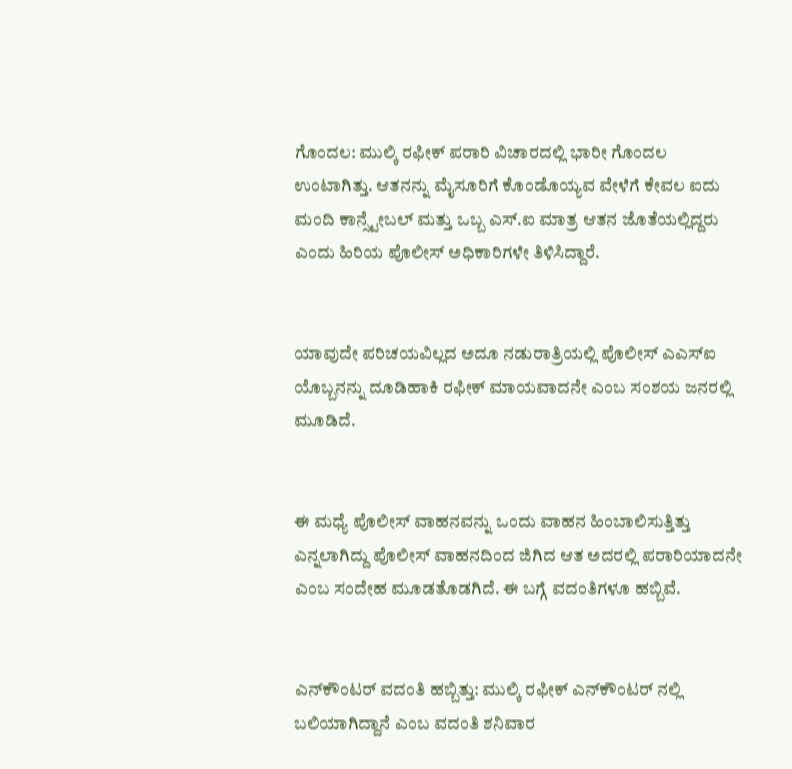ಗೊಂದಲ: ಮುಲ್ಕಿ ರಫೀಕ್ ಪರಾರಿ ವಿಚಾರದಲ್ಲಿ ಭಾರೀ ಗೊಂದಲ ಉಂಟಾಗಿತ್ತು. ಆತನನ್ನು ಮೈಸೂರಿಗೆ ಕೊಂಡೊಯ್ಯವ ವೇಳೆಗೆ ಕೇವಲ ಐದು ಮಂದಿ ಕಾನ್ಸ್ಟೇಬಲ್ ಮತ್ತು ಒಬ್ಬ ಎಸ್.ಐ ಮಾತ್ರ ಆತನ ಜೊತೆಯಲ್ಲಿದ್ದರು ಎಂದು ಹಿರಿಯ ಪೊಲೀಸ್ ಅಧಿಕಾರಿಗಳೇ ತಿಳಿಸಿದ್ದಾರೆ.


ಯಾವುದೇ ಪರಿಚಯವಿಲ್ಲದ ಅದೂ ನಡುರಾತ್ರಿಯಲ್ಲಿ ಪೊಲೀಸ್ ಎಎಸ್‌ಐ ಯೊಬ್ಬನನ್ನು ದೂಡಿಹಾಕಿ ರಫೀಕ್ ಮಾಯವಾದನೇ ಎಂಬ ಸಂಶಯ ಜನರಲ್ಲಿ ಮೂಡಿದೆ.


ಈ ಮಧ್ಯೆ ಪೊಲೀಸ್ ವಾಹನವನ್ನು ಒಂದು ವಾಹನ ಹಿಂಬಾಲಿಸುತ್ತಿತ್ತು ಎನ್ನಲಾಗಿದ್ದು ಪೊಲೀಸ್ ವಾಹನದಿಂದ ಜಿಗಿದ ಆತ ಅದರಲ್ಲಿ ಪರಾರಿಯಾದನೇ ಎಂಬ ಸಂದೇಹ ಮೂಡತೊಡಗಿದೆ. ಈ ಬಗ್ಗೆ ವದಂತಿಗಳೂ ಹಬ್ಬಿವೆ.


ಎನ್‌ಕೌಂಟರ್ ವದಂತಿ ಹಬ್ಬಿತ್ತು: ಮುಲ್ಕಿ ರಫೀಕ್ ಎನ್‌ಕೌಂಟರ್ ನಲ್ಲಿ ಬಲಿಯಾಗಿದ್ದಾನೆ ಎಂಬ ವದಂತಿ ಶನಿವಾರ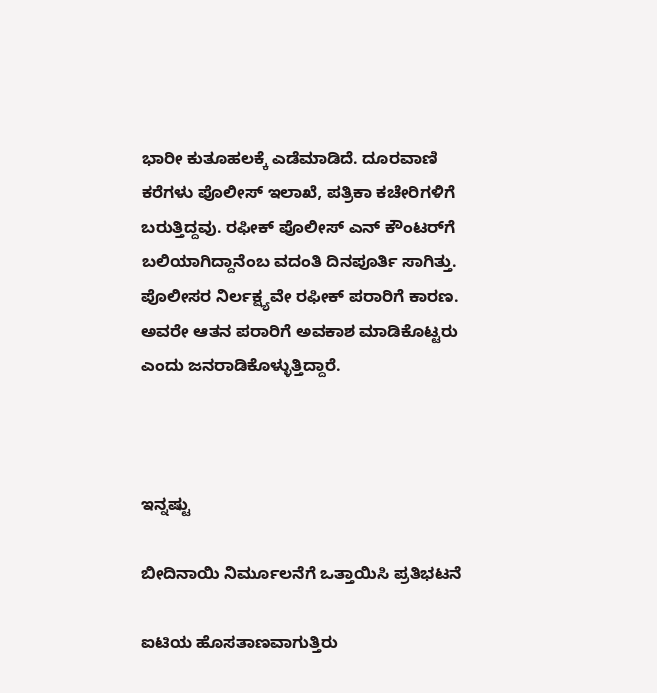ಭಾರೀ ಕುತೂಹಲಕ್ಕೆ ಎಡೆಮಾಡಿದೆ. ದೂರವಾಣಿ ಕರೆಗಳು ಪೊಲೀಸ್ ಇಲಾಖೆ, ಪತ್ರಿಕಾ ಕಚೇರಿಗಳಿಗೆ ಬರುತ್ತಿದ್ದವು. ರಫೀಕ್ ಪೊಲೀಸ್ ಎನ್ ಕೌಂಟರ್‌ಗೆ ಬಲಿಯಾಗಿದ್ದಾನೆಂಬ ವದಂತಿ ದಿನಪೂರ್ತಿ ಸಾಗಿತ್ತು. ಪೊಲೀಸರ ನಿರ್ಲಕ್ಷ್ಯವೇ ರಫೀಕ್ ಪರಾರಿಗೆ ಕಾರಣ. ಅವರೇ ಆತನ ಪರಾರಿಗೆ ಅವಕಾಶ ಮಾಡಿಕೊಟ್ಟರು ಎಂದು ಜನರಾಡಿಕೊಳ್ಳುತ್ತಿದ್ದಾರೆ.



ಇನ್ನಷ್ಟು

ಬೀದಿನಾಯಿ ನಿರ್ಮೂಲನೆಗೆ ಒತ್ತಾಯಿಸಿ ಪ್ರತಿಭಟನೆ

ಐಟಿಯ ಹೊಸತಾಣವಾಗುತ್ತಿರು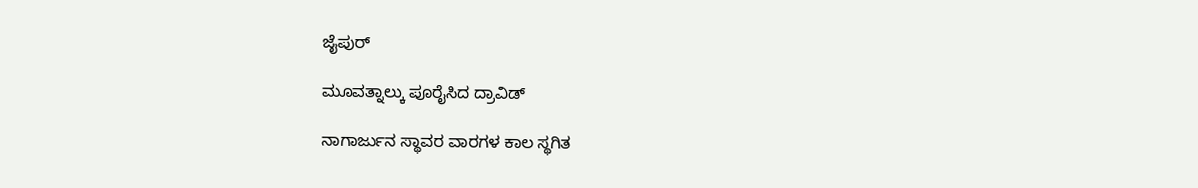ಜೈಪುರ್

ಮೂವತ್ನಾಲ್ಕು ಪೂರೈಸಿದ ದ್ರಾವಿಡ್

ನಾಗಾರ್ಜುನ ಸ್ಥಾವರ ವಾರಗಳ ಕಾಲ ಸ್ಥಗಿತ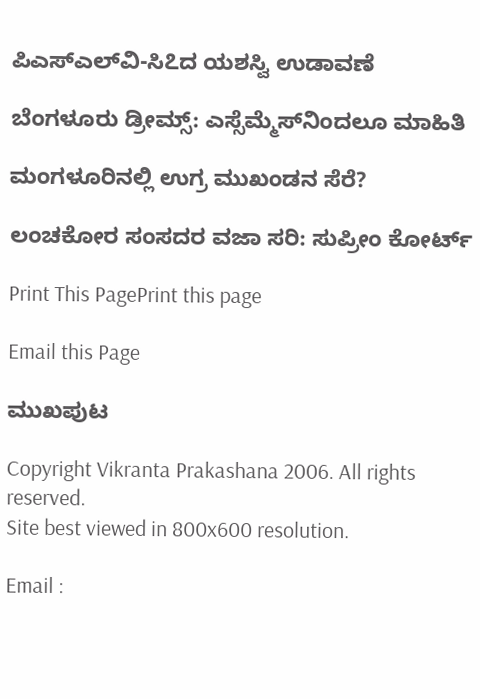ಪಿಎಸ್‌ಎಲ್‌ವಿ-ಸಿ೭ದ ಯಶಸ್ವಿ ಉಡಾವಣೆ

ಬೆಂಗಳೂರು ಡ್ರೀಮ್ಸ್: ಎಸ್ಸೆಮ್ಮೆಸ್‌ನಿಂದಲೂ ಮಾಹಿತಿ

ಮಂಗಳೂರಿನಲ್ಲಿ ಉಗ್ರ ಮುಖಂಡನ ಸೆರೆ?

ಲಂಚಕೋರ ಸಂಸದರ ವಜಾ ಸರಿ: ಸುಪ್ರೀಂ ಕೋರ್ಟ್

Print This PagePrint this page

Email this Page

ಮುಖಪುಟ

Copyright Vikranta Prakashana 2006. All rights reserved.
Site best viewed in 800x600 resolution.

Email :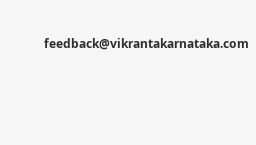feedback@vikrantakarnataka.com